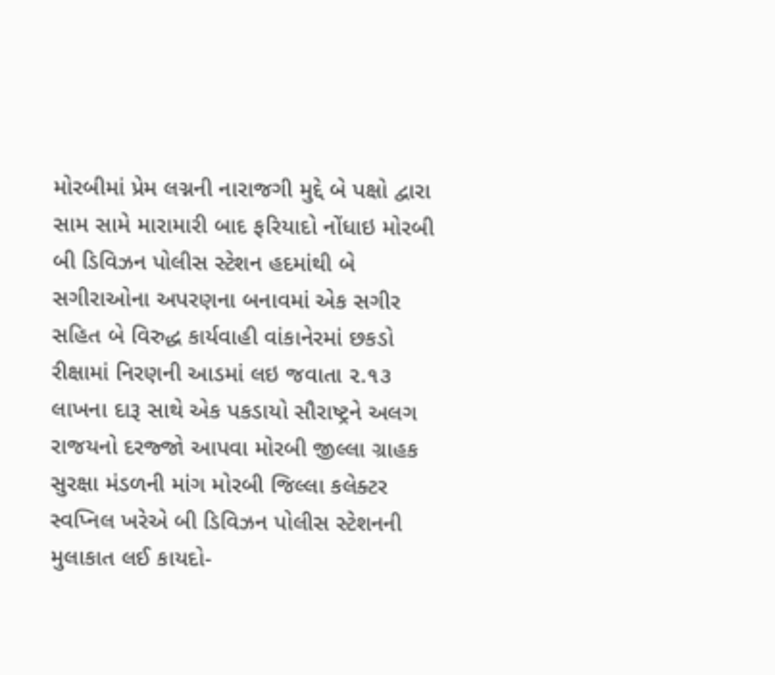મોરબીમાં પ્રેમ લગ્નની નારાજગી મુદ્દે બે પક્ષો દ્વારા સામ સામે મારામારી બાદ ફરિયાદો નોંધાઇ મોરબી બી ડિવિઝન પોલીસ સ્ટેશન હદમાંથી બે સગીરાઓના અપરણના બનાવમાં એક સગીર સહિત બે વિરુદ્ધ કાર્યવાહી વાંકાનેરમાં છકડો રીક્ષામાં નિરણની આડમાં લઇ જવાતા ૨.૧૩ લાખના દારૂ સાથે એક પકડાયો સૌરાષ્ટ્રને અલગ રાજયનો દરજ્જો આપવા મોરબી જીલ્લા ગ્રાહક સુરક્ષા મંડળની માંગ મોરબી જિલ્લા કલેક્ટર સ્વપ્નિલ ખરેએ બી ડિવિઝન પોલીસ સ્ટેશનની મુલાકાત લઈ કાયદો-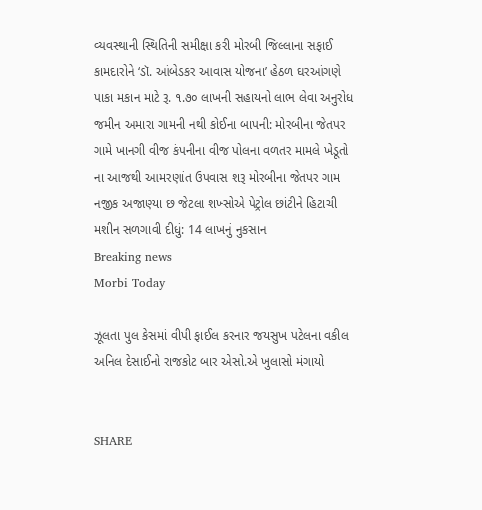વ્યવસ્થાની સ્થિતિની સમીક્ષા કરી મોરબી જિલ્લાના સફાઈ કામદારોને ‘ડૉ. આંબેડકર આવાસ યોજના’ હેઠળ ઘરઆંગણે પાકા મકાન માટે રૂ. ૧.૭૦ લાખની સહાયનો લાભ લેવા અનુરોધ જમીન અમારા ગામની નથી કોઈના બાપની: મોરબીના જેતપર ગામે ખાનગી વીજ કંપનીના વીજ પોલના વળતર મામલે ખેડૂતો ના આજથી આમરણાંત ઉપવાસ શરૂ મોરબીના જેતપર ગામ નજીક અજાણ્યા છ જેટલા શખ્સોએ પેટ્રોલ છાંટીને હિટાચી મશીન સળગાવી દીધું: 14 લાખનું નુકસાન
Breaking news
Morbi Today

ઝૂલતા પુલ કેસમાં વીપી ફાઈલ કરનાર જયસુખ પટેલના વકીલ અનિલ દેસાઈનો રાજકોટ બાર એસો.એ ખુલાસો મંગાયો


SHARE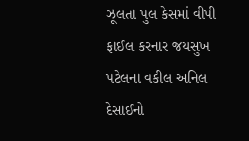ઝૂલતા પુલ કેસમાં વીપી ફાઈલ કરનાર જયસુખ પટેલના વકીલ અનિલ દેસાઈનો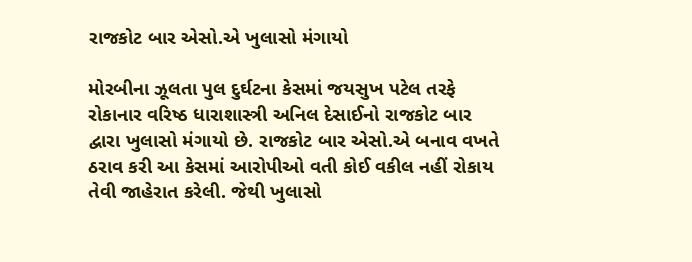રાજકોટ બાર એસો.એ ખુલાસો મંગાયો

મોરબીના ઝૂલતા પુલ દુર્ઘટના કેસમાં જયસુખ પટેલ તરફે રોકાનાર વરિષ્ઠ ધારાશાસ્ત્રી અનિલ દેસાઈનો રાજકોટ બાર દ્વારા ખુલાસો મંગાયો છે. રાજકોટ બાર એસો.એ બનાવ વખતે ઠરાવ કરી આ કેસમાં આરોપીઓ વતી કોઈ વકીલ નહીં રોકાય તેવી જાહેરાત કરેલી. જેથી ખુલાસો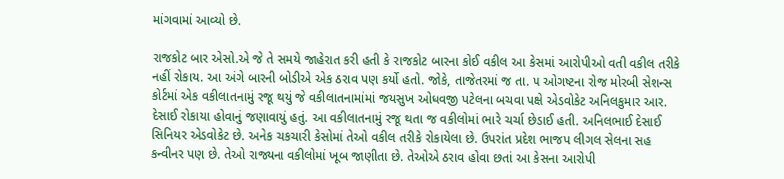માંગવામાં આવ્યો છે.

રાજકોટ બાર એસો.એ જે તે સમયે જાહેરાત કરી હતી કે રાજકોટ બારના કોઈ વકીલ આ કેસમાં આરોપીઓ વતી વકીલ તરીકે નહીં રોકાય. આ અંગે બારની બોડીએ એક ઠરાવ પણ કર્યો હતો. જોકે, તાજેતરમાં જ તા. ૫ ઓગષ્ટના રોજ મોરબી સેશન્સ કોર્ટમાં એક વકીલાતનામું રજૂ થયું જે વકીલાતનામાંમાં જયસુખ ઓધવજી પટેલના બચવા પક્ષે એડવોકેટ અનિલકુમાર આર. દેસાઈ રોકાયા હોવાનું જણાવાયું હતું. આ વકીલાતનામું રજૂ થતા જ વકીલોમાં ભારે ચર્ચા છેડાઈ હતી. અનિલભાઈ દેસાઈ સિનિયર એડવોકેટ છે. અનેક ચકચારી કેસોમાં તેઓ વકીલ તરીકે રોકાયેલા છે. ઉપરાંત પ્રદેશ ભાજપ લીગલ સેલના સહ કન્વીનર પણ છે. તેઓ રાજ્યના વકીલોમાં ખૂબ જાણીતા છે. તેઓએ ઠરાવ હોવા છતાં આ કેસના આરોપી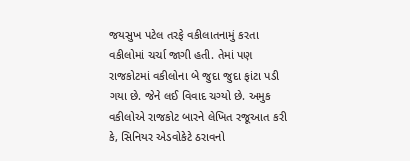જયસુખ પટેલ તરફે વકીલાતનામું કરતા વકીલોમાં ચર્ચા જાગી હતી. તેમાં પણ રાજકોટમાં વકીલોના બે જુદા જુદા ફાંટા પડી ગયા છે. જેને લઈ વિવાદ ચગ્યો છે. અમુક વકીલોએ રાજકોટ બારને લેખિત રજૂઆત કરી કે, સિનિયર એડવોકેટે ઠરાવનો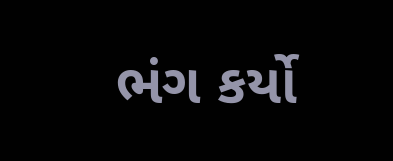ભંગ કર્યો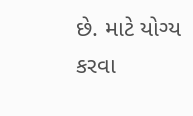છે. માટે યોગ્ય કરવા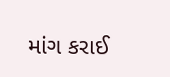માંગ કરાઈ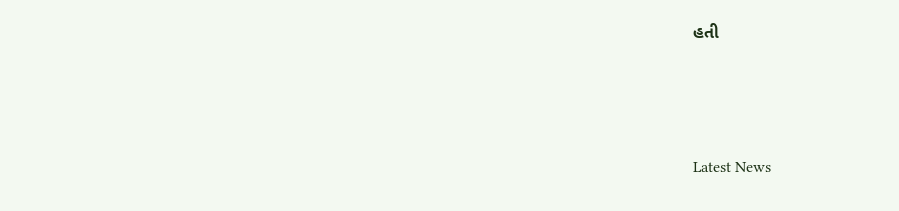હતી






Latest News